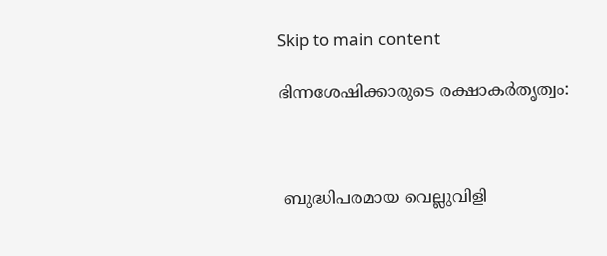Skip to main content

ഭിന്നശേഷിക്കാരുടെ രക്ഷാകർതൃത്വം:



 ബുദ്ധിപരമായ വെല്ലുവിളി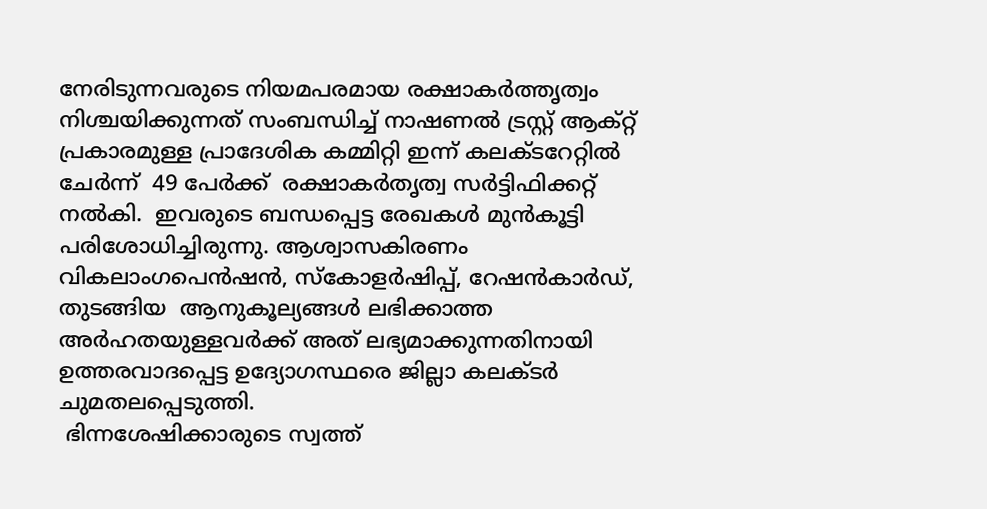നേരിടുന്നവരുടെ നിയമപരമായ രക്ഷാകർത്തൃത്വം നിശ്ചയിക്കുന്നത് സംബന്ധിച്ച് നാഷണൽ ട്രസ്റ്റ് ആക്റ്റ് പ്രകാരമുള്ള പ്രാദേശിക കമ്മിറ്റി ഇന്ന് കലക്ടറേറ്റിൽ ചേർന്ന്  49 പേർക്ക്  രക്ഷാകർതൃത്വ സർട്ടിഫിക്കറ്റ് നൽകി.  ഇവരുടെ ബന്ധപ്പെട്ട രേഖകൾ മുൻകൂട്ടി പരിശോധിച്ചിരുന്നു. ആശ്വാസകിരണം വികലാംഗപെൻഷൻ, സ്കോളർഷിപ്പ്, റേഷൻകാർഡ്, തുടങ്ങിയ  ആനുകൂല്യങ്ങൾ ലഭിക്കാത്ത അർഹതയുള്ളവർക്ക് അത് ലഭ്യമാക്കുന്നതിനായി ഉത്തരവാദപ്പെട്ട ഉദ്യോഗസ്ഥരെ ജില്ലാ കലക്ടർ ചുമതലപ്പെടുത്തി.
 ഭിന്നശേഷിക്കാരുടെ സ്വത്ത്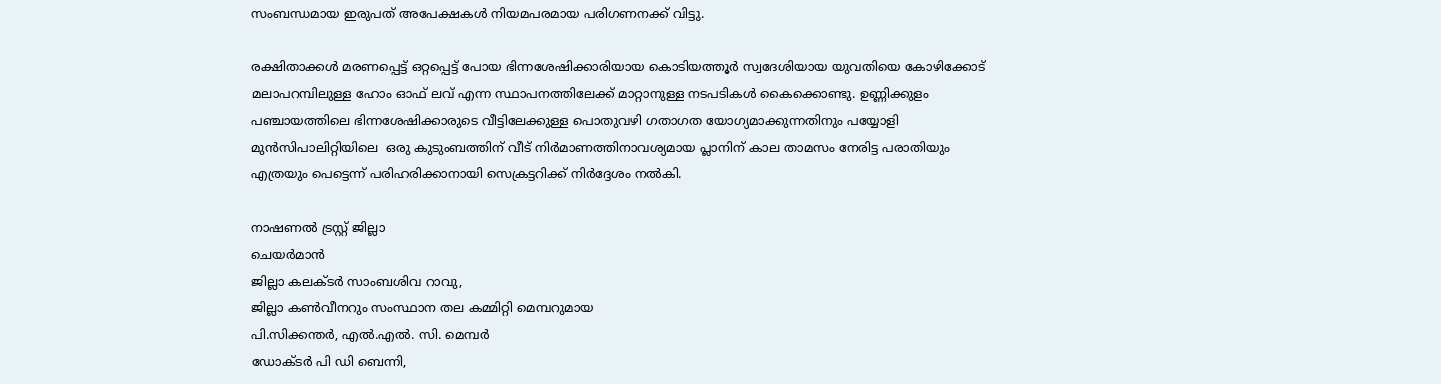സംബന്ധമായ ഇരുപത് അപേക്ഷകൾ നിയമപരമായ പരിഗണനക്ക് വിട്ടു.

രക്ഷിതാക്കൾ മരണപ്പെട്ട് ഒറ്റപ്പെട്ട് പോയ ഭിന്നശേഷിക്കാരിയായ കൊടിയത്തൂർ സ്വദേശിയായ യുവതിയെ കോഴിക്കോട് മലാപറമ്പിലുള്ള ഹോം ഓഫ് ലവ് എന്ന സ്ഥാപനത്തിലേക്ക് മാറ്റാനുള്ള നടപടികൾ കൈക്കൊണ്ടു. ഉണ്ണിക്കുളം പഞ്ചായത്തിലെ ഭിന്നശേഷിക്കാരുടെ വീട്ടിലേക്കുള്ള പൊതുവഴി ഗതാഗത യോഗ്യമാക്കുന്നതിനും പയ്യോളി മുൻസിപാലിറ്റിയിലെ  ഒരു കുടുംബത്തിന് വീട് നിർമാണത്തിനാവശ്യമായ പ്ലാനിന് കാല താമസം നേരിട്ട പരാതിയും  എത്രയും പെട്ടെന്ന് പരിഹരിക്കാനായി സെക്രട്ടറിക്ക് നിർദ്ദേശം നൽകി.

നാഷണൽ ട്രസ്റ്റ് ജില്ലാ
ചെയർമാൻ
ജില്ലാ കലക്ടർ സാംബശിവ റാവു,
ജില്ലാ കൺവീനറും സംസ്ഥാന തല കമ്മിറ്റി മെമ്പറുമായ
പി.സിക്കന്തർ, എൽ.എൽ. സി. മെമ്പർ
ഡോക്ടർ പി ഡി ബെന്നി,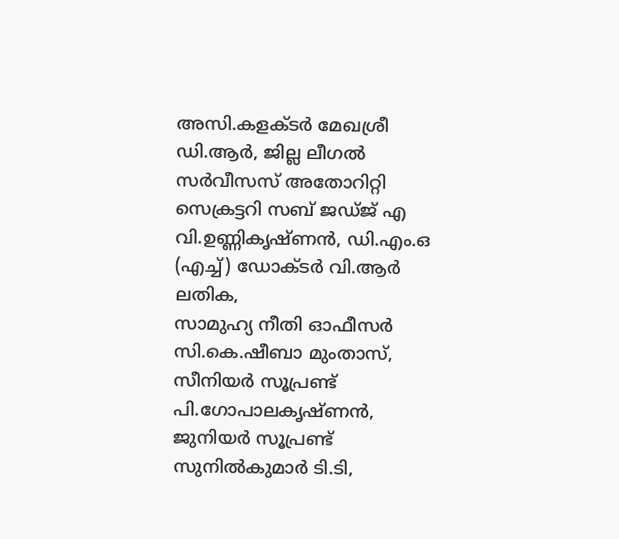അസി.കളക്ടർ മേഖശ്രീ ഡി.ആർ, ജില്ല ലീഗൽ സർവീസസ് അതോറിറ്റി സെക്രട്ടറി സബ് ജഡ്ജ് എ വി.ഉണ്ണികൃഷ്ണൻ, ഡി.എം.ഒ (എച്ച്) ഡോക്ടർ വി.ആർ ലതിക,
സാമുഹ്യ നീതി ഓഫീസർ സി.കെ.ഷീബാ മുംതാസ്, സീനിയർ സൂപ്രണ്ട് പി.ഗോപാലകൃഷ്ണൻ, ജുനിയർ സൂപ്രണ്ട് സുനിൽകുമാർ ടി.ടി,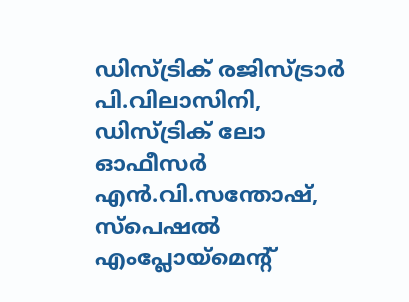ഡിസ്ട്രിക് രജിസ്ട്രാർ പി.വിലാസിനി,  ഡിസ്ട്രിക് ലോ ഓഫീസർ എൻ.വി.സന്തോഷ്, സ്പെഷൽ എംപ്ലോയ്മെന്റ്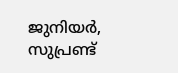ജുനിയർ, സുപ്രണ്ട്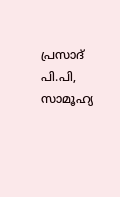പ്രസാദ് പി.പി,  സാമൂഹ്യ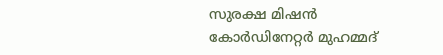സുരക്ഷ മിഷൻ കോർഡിനേറ്റർ മുഹമ്മദ്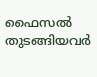ഫൈസൽ  തുടങ്ങിയവർ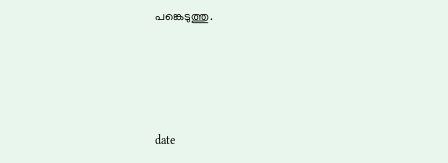പങ്കെടുത്തു.





date